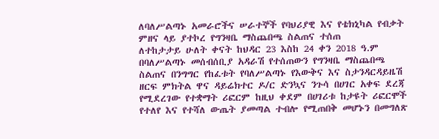ለባለሥልጣኑ አመራሮችና ሠራተኞች የባህሪያዊ እና የቴክኒካል የብቃት ምዘና ላይ ያተኮረ የግንዛቤ ማስጨበጫ ስልጠና ተሰጠ
ለተከታታይ ሁለት ቀናት ከህዳር 23 እስከ 24 ቀን 2018 ዓ.ም በባለሥልጣኑ መሰብሰቢያ አዳራሽ የተሰጠውን የግንዛቤ ማስጨበጫ ስልጠና በንግግር የከፈቱት የባለሥልጣኑ የእውቅና እና ስታንዳርዳይዜሽ ዘርፍ ምክትል ዋና ዳይሬክተር ዶ/ር ድንኳና ንጉሳ በሀገር አቀፍ ደረጃ የሚደረገው የተቋማት ሪፎርም ከዚህ ቀደም በሀገሪቱ ከታዩት ሪፎርሞች የተለየ እና የተሻለ ውጤት ያመጣል ተብሎ የሚጠበቅ መሆኑን በመግለጽ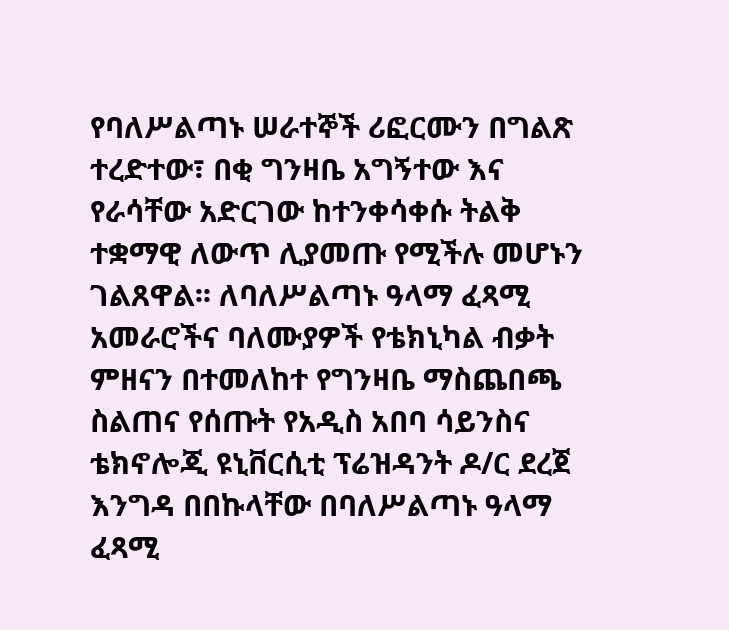የባለሥልጣኑ ሠራተኞች ሪፎርሙን በግልጽ ተረድተው፣ በቂ ግንዛቤ አግኝተው እና የራሳቸው አድርገው ከተንቀሳቀሱ ትልቅ ተቋማዊ ለውጥ ሊያመጡ የሚችሉ መሆኑን ገልጸዋል፡፡ ለባለሥልጣኑ ዓላማ ፈጻሚ አመራሮችና ባለሙያዎች የቴክኒካል ብቃት ምዘናን በተመለከተ የግንዛቤ ማስጨበጫ ስልጠና የሰጡት የአዲስ አበባ ሳይንስና ቴክኖሎጂ ዩኒቨርሲቲ ፕሬዝዳንት ዶ/ር ደረጀ እንግዳ በበኩላቸው በባለሥልጣኑ ዓላማ ፈጻሚ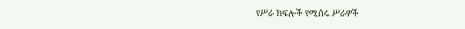የሥራ ክፍሎች የሚሰሩ ሥራዎች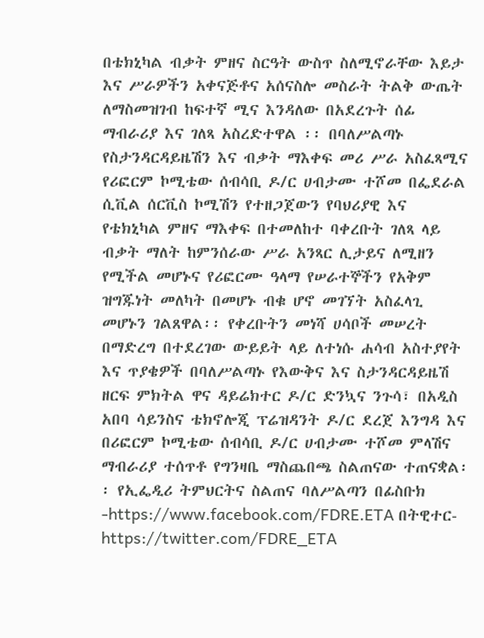በቴክኒካል ብቃት ምዘና ስርዓት ውስጥ ስለሚኖራቸው እይታ እና ሥራዎችን አቀናጅቶና አሰናስሎ መስራት ትልቅ ውጤት ለማስመዝገብ ከፍተኛ ሚና እንዳለው በአደረጉት ሰፊ ማብራሪያ እና ገለጻ አስረድተዋል ፡፡ በባለሥልጣኑ የስታንዳርዳይዜሽን እና ብቃት ማእቀፍ መሪ ሥራ አስፈጻሚና የሪፎርም ኮሚቴው ሰብሳቢ ዶ/ር ሀብታሙ ተሾመ በፌደራል ሲቪል ሰርቪስ ኮሚሽን የተዘጋጀውን የባህሪያዊ እና የቴክኒካል ምዘና ማእቀፍ በተመለከተ ባቀረቡት ገለጻ ላይ ብቃት ማለት ከምንሰራው ሥራ አንጻር ሊታይና ለሚዘን የሚችል መሆኑና የሪፎርሙ ዓላማ የሠራተኞችን የአቅም ዝግጁነት መለካት በመሆኑ ብቁ ሆኖ መገኘት አስፈላጊ መሆኑን ገልጸዋል፡፡ የቀረቡትን መነሻ ሀሳቦች መሠረት በማድረግ በተደረገው ውይይት ላይ ለተነሱ ሐሳብ አስተያየት እና ጥያቄዎች በባለሥልጣኑ የእውቅና እና ስታንዳርዳይዜሽ ዘርፍ ምክትል ዋና ዳይሬክተር ዶ/ር ድንኳና ንጉሳ፣ በአዲስ አበባ ሳይንስና ቴክኖሎጂ ፕሬዝዳንት ዶ/ር ደረጀ እንግዳ እና በሪፎርም ኮሚቴው ሰብሳቢ ዶ/ር ሀብታሙ ተሾመ ምላሽና ማብራሪያ ተሰጥቶ የግንዛቤ ማስጨበጫ ስልጠናው ተጠናቋል፡፡ የኢፌዲሪ ትምህርትና ስልጠና ባለሥልጣን በፊስቡክ -https://www.facebook.com/FDRE.ETA በትዊተር- https://twitter.com/FDRE_ETA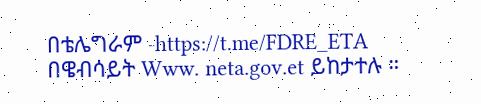በቴሌግራም -https://t.me/FDRE_ETA በዌብሳይት Www. neta.gov.et ይከታተሉ ።